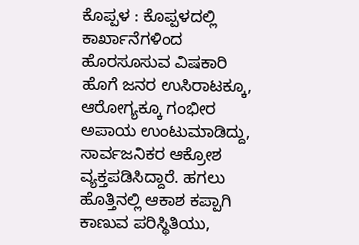ಕೊಪ್ಪಳ : ಕೊಪ್ಪಳದಲ್ಲಿ ಕಾರ್ಖಾನೆಗಳಿಂದ ಹೊರಸೂಸುವ ವಿಷಕಾರಿ ಹೊಗೆ ಜನರ ಉಸಿರಾಟಕ್ಕೂ, ಆರೋಗ್ಯಕ್ಕೂ ಗಂಭೀರ ಅಪಾಯ ಉಂಟುಮಾಡಿದ್ದು, ಸಾರ್ವಜನಿಕರ ಆಕ್ರೋಶ ವ್ಯಕ್ತಪಡಿಸಿದ್ದಾರೆ. ಹಗಲು ಹೊತ್ತಿನಲ್ಲಿ ಆಕಾಶ ಕಪ್ಪಾಗಿ ಕಾಣುವ ಪರಿಸ್ಥಿತಿಯು,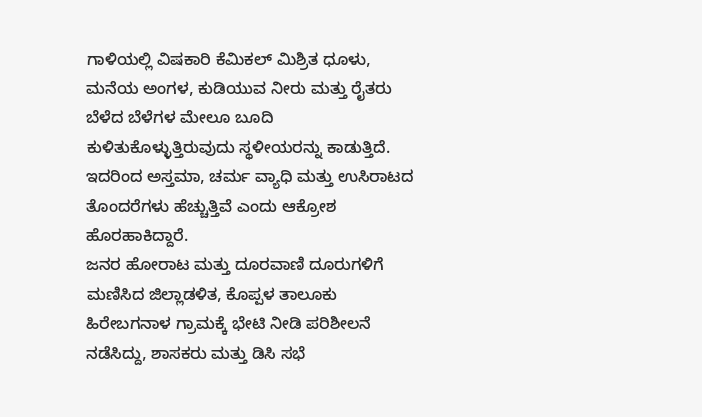ಗಾಳಿಯಲ್ಲಿ ವಿಷಕಾರಿ ಕೆಮಿಕಲ್ ಮಿಶ್ರಿತ ಧೂಳು, ಮನೆಯ ಅಂಗಳ, ಕುಡಿಯುವ ನೀರು ಮತ್ತು ರೈತರು ಬೆಳೆದ ಬೆಳೆಗಳ ಮೇಲೂ ಬೂದಿ ಕುಳಿತುಕೊಳ್ಳುತ್ತಿರುವುದು ಸ್ಥಳೀಯರನ್ನು ಕಾಡುತ್ತಿದೆ. ಇದರಿಂದ ಅಸ್ತಮಾ, ಚರ್ಮ ವ್ಯಾಧಿ ಮತ್ತು ಉಸಿರಾಟದ ತೊಂದರೆಗಳು ಹೆಚ್ಚುತ್ತಿವೆ ಎಂದು ಆಕ್ರೋಶ ಹೊರಹಾಕಿದ್ದಾರೆ.
ಜನರ ಹೋರಾಟ ಮತ್ತು ದೂರವಾಣಿ ದೂರುಗಳಿಗೆ ಮಣಿಸಿದ ಜಿಲ್ಲಾಡಳಿತ, ಕೊಪ್ಪಳ ತಾಲೂಕು ಹಿರೇಬಗನಾಳ ಗ್ರಾಮಕ್ಕೆ ಭೇಟಿ ನೀಡಿ ಪರಿಶೀಲನೆ ನಡೆಸಿದ್ದು, ಶಾಸಕರು ಮತ್ತು ಡಿಸಿ ಸಭೆ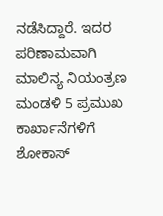ನಡೆಸಿದ್ದಾರೆ. ಇದರ ಪರಿಣಾಮವಾಗಿ ಮಾಲಿನ್ಯ ನಿಯಂತ್ರಣ ಮಂಡಳಿ 5 ಪ್ರಮುಖ ಕಾರ್ಖಾನೆಗಳಿಗೆ ಶೋಕಾಸ್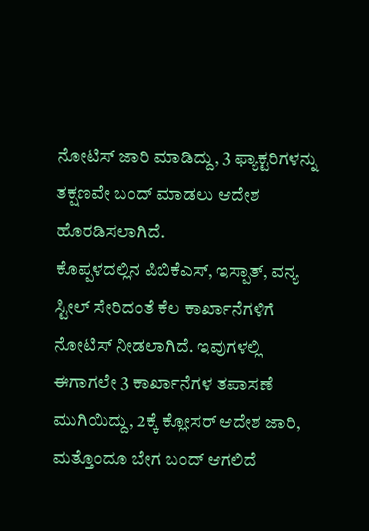ನೋಟಿಸ್ ಜಾರಿ ಮಾಡಿದ್ದು, 3 ಫ್ಯಾಕ್ಟರಿಗಳನ್ನು ತಕ್ಷಣವೇ ಬಂದ್ ಮಾಡಲು ಆದೇಶ ಹೊರಡಿಸಲಾಗಿದೆ.
ಕೊಪ್ಪಳದಲ್ಲಿನ ಪಿಬಿಕೆಎಸ್, ಇಸ್ಪಾತ್, ವನ್ಯ ಸ್ಟೀಲ್ ಸೇರಿದಂತೆ ಕೆಲ ಕಾರ್ಖಾನೆಗಳಿಗೆ ನೋಟಿಸ್ ನೀಡಲಾಗಿದೆ. ಇವುಗಳಲ್ಲಿ ಈಗಾಗಲೇ 3 ಕಾರ್ಖಾನೆಗಳ ತಪಾಸಣೆ ಮುಗಿಯಿದ್ದು, 2ಕ್ಕೆ ಕ್ಲೋಸರ್ ಆದೇಶ ಜಾರಿ, ಮತ್ತೊಂದೂ ಬೇಗ ಬಂದ್ ಆಗಲಿದೆ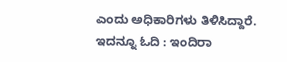ಎಂದು ಅಧಿಕಾರಿಗಳು ತಿಳಿಸಿದ್ದಾರೆ.
ಇದನ್ನೂ ಓದಿ : ಇಂದಿರಾ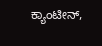ಕ್ಯಾಂಟೀನ್,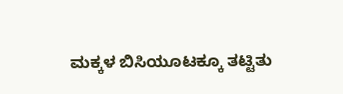ಮಕ್ಕಳ ಬಿಸಿಯೂಟಕ್ಕೂ ತಟ್ಟಿತು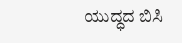ಯುದ್ಧದ ಬಿಸಿ